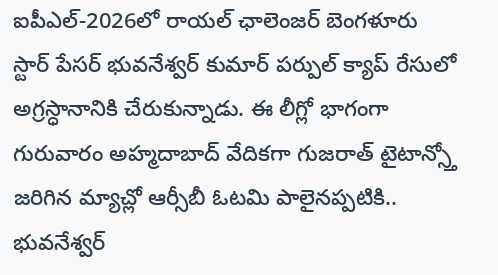ఐపీఎల్-2026లో రాయల్ ఛాలెంజర్ బెంగళూరు స్టార్ పేసర్ భువనేశ్వర్ కుమార్ పర్పుల్ క్యాప్ రేసులో అగ్రస్ధానానికి చేరుకున్నాడు. ఈ లీగ్లో భాగంగా గురువారం అహ్మదాబాద్ వేదికగా గుజరాత్ టైటాన్స్తో జరిగిన మ్యాచ్లో ఆర్సీబీ ఓటమి పాలైనప్పటికి.. భువనేశ్వర్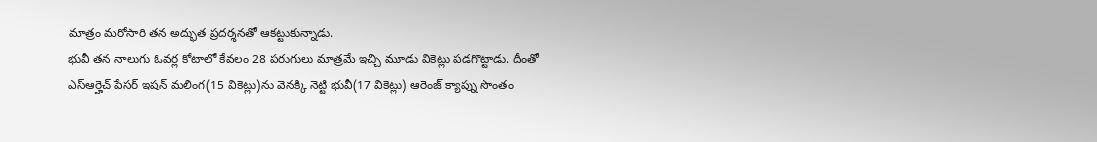మాత్రం మరోసారి తన అద్భుత ప్రదర్శనతో ఆకట్టుకున్నాడు.
భువీ తన నాలుగు ఓవర్ల కోటాలో కేవలం 28 పరుగులు మాత్రమే ఇచ్చి మూడు వికెట్లు పడగొట్టాడు. దీంతో ఎస్ఆర్హెచ్ పేసర్ ఇషన్ మలింగ(15 వికెట్లు)ను వెనక్కి నెట్టి భువీ(17 వికెట్లు) ఆరెంజ్ క్యాప్ను సొంతం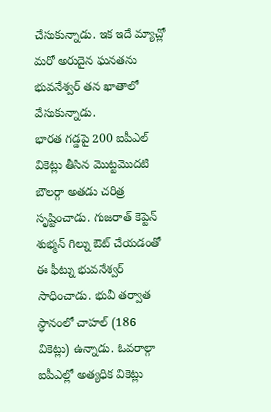చేసుకున్నాడు. ఇక ఇదే మ్యాచ్లో మరో అరుదైన ఘనతను భువనేశ్వర్ తన ఖాతాలో వేసుకున్నాడు.
భారత గడ్డపై 200 ఐపీఎల్ వికెట్లు తీసిన మొట్టమొదటి బౌలర్గా అతడు చరిత్ర సృష్టించాడు. గుజరాత్ కెప్టెన్ శుభ్మన్ గిల్ను ఔట్ చేయడంతో ఈ ఫీట్ను భువనేశ్వర్ సాధించాడు. భువీ తర్వాత స్ధానంలో చాహల్ (186 వికెట్లు) ఉన్నాడు. ఓవరాల్గా ఐపీఎల్లో అత్యధిక వికెట్లు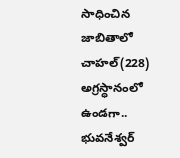సాధించిన జాబితాలో చాహల్(228) అగ్రస్ధానంలో ఉండగా.. భువనేశ్వర్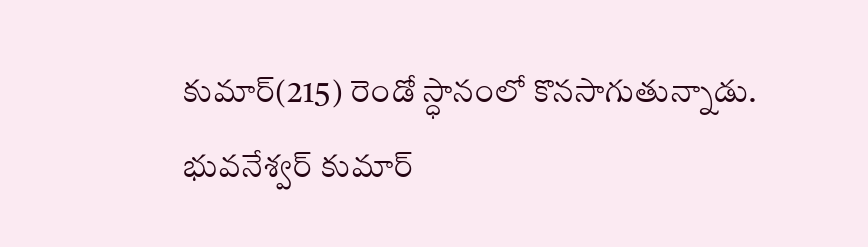కుమార్(215) రెండో స్ధానంలో కొనసాగుతున్నాడు.
భువనేశ్వర్ కుమార్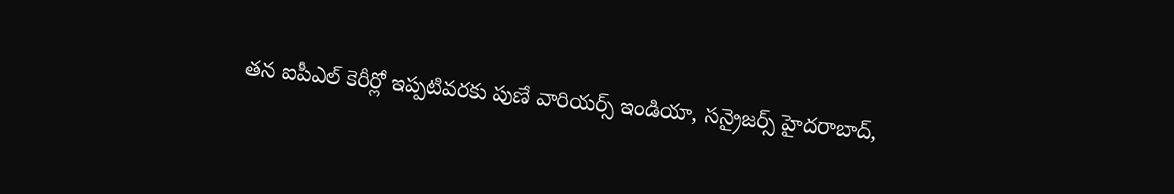తన ఐపీఎల్ కెరీర్లో ఇప్పటివరకు పుణే వారియర్స్ ఇండియా, సన్రైజర్స్ హైదరాబాద్,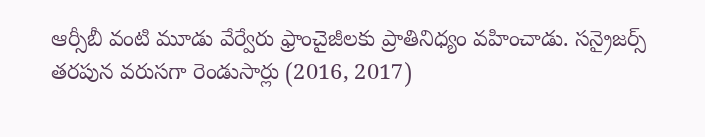ఆర్సీబీ వంటి మూడు వేర్వేరు ఫ్రాంచైజీలకు ప్రాతినిధ్యం వహించాడు. సన్రైజర్స్ తరపున వరుసగా రెండుసార్లు (2016, 2017)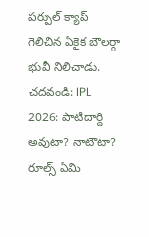పర్పుల్ క్యాప్ గెలిచిన ఏకైక బౌలర్గా భువీ నిలిచాడు.
చదవండి: IPL 2026: పాటిదార్ది అవుటా? నాటౌటా? రూల్స్ ఏమి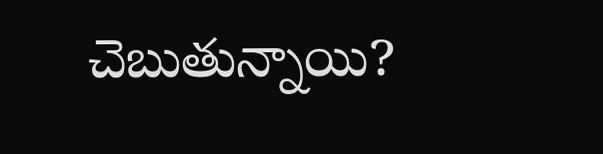చెబుతున్నాయి?